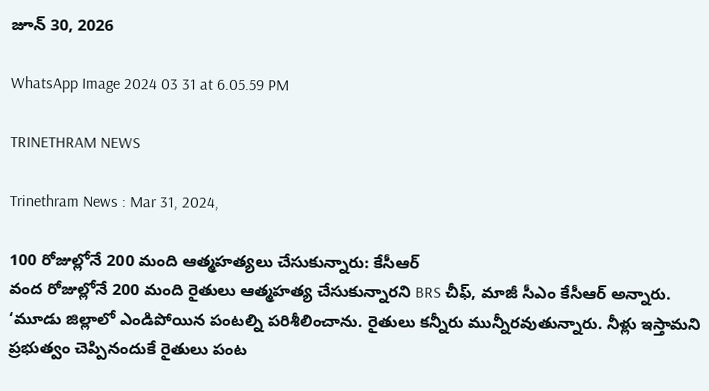జూన్ 30, 2026

WhatsApp Image 2024 03 31 at 6.05.59 PM

TRINETHRAM NEWS

Trinethram News : Mar 31, 2024,

100 రోజుల్లోనే 200 మంది ఆత్మహత్యలు చేసుకున్నారు: కేసీఆర్
వంద రోజుల్లోనే 200 మంది రైతులు ఆత్మహత్య చేసుకున్నారని BRS చీఫ్, మాజీ సీఎం కేసీఆర్ అన్నారు. ‘మూడు జిల్లాలో ఎండిపోయిన పంటల్ని పరిశీలించాను. రైతులు కన్నీరు మున్నీరవుతున్నారు. నీళ్లు ఇస్తామని ప్రభుత్వం చెప్పినందుకే రైతులు పంట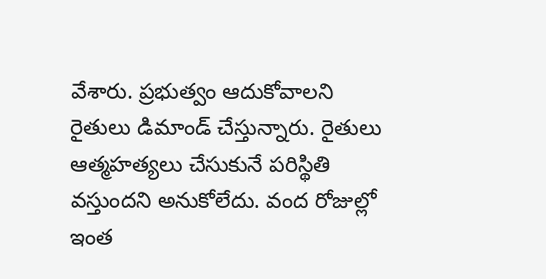వేశారు. ప్రభుత్వం ఆదుకోవాలని రైతులు డిమాండ్ చేస్తున్నారు. రైతులు ఆత్మహత్యలు చేసుకునే పరిస్థితి వస్తుందని అనుకోలేదు. వంద రోజుల్లో ఇంత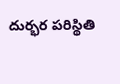దుర్భర పరిస్థితి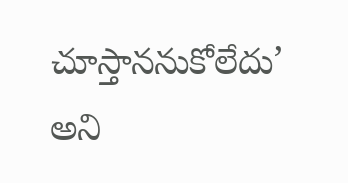చూస్తాననుకోలేదు’ అని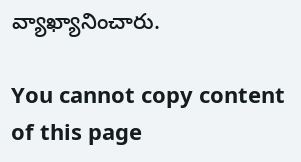వ్యాఖ్యానించారు.

You cannot copy content of this page